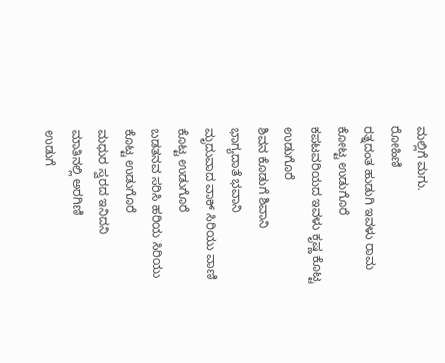ಮಲ್ಲಿಗೆ ಮಗು.
ರೋಹಿಣಿ
ರತ್ನದಂತ ಹುಡುಗಿ ಇವಳು ರಾಮ ಕೋಟ್ಟ ಉಡುಗೊರೆ
ಕಪಟವರಿಯದ ಇವಳು ಕೃಷ್ಣ ಕೊಟ್ಟ ಉಡುಗೊರೆ
ಶಿವನ ಕೊಡುಗೆ ಶಿವಾನಿ
ಭಾಗ್ಯದಾತೆ ಭವಾನಿ
ಮೃದುವಾದ ವಾಕ್ ಸಿರಿಯು ವಾಣಿ ಕೊಟ್ಟ ಉಡುಗೊರೆ
ಬಡತನವ ಸರಿಸಿ ಹರಿಯ ಸಿರಿಯು ಕೊಟ್ಟ ಉಡುಗೊರೆ
ಮಧುರ ಸ್ವರದ ಇನಿದನಿ
ಮಾತಿನಲ್ಲಿ ಅರಗಿಣಿ
ಉಡುಗೆ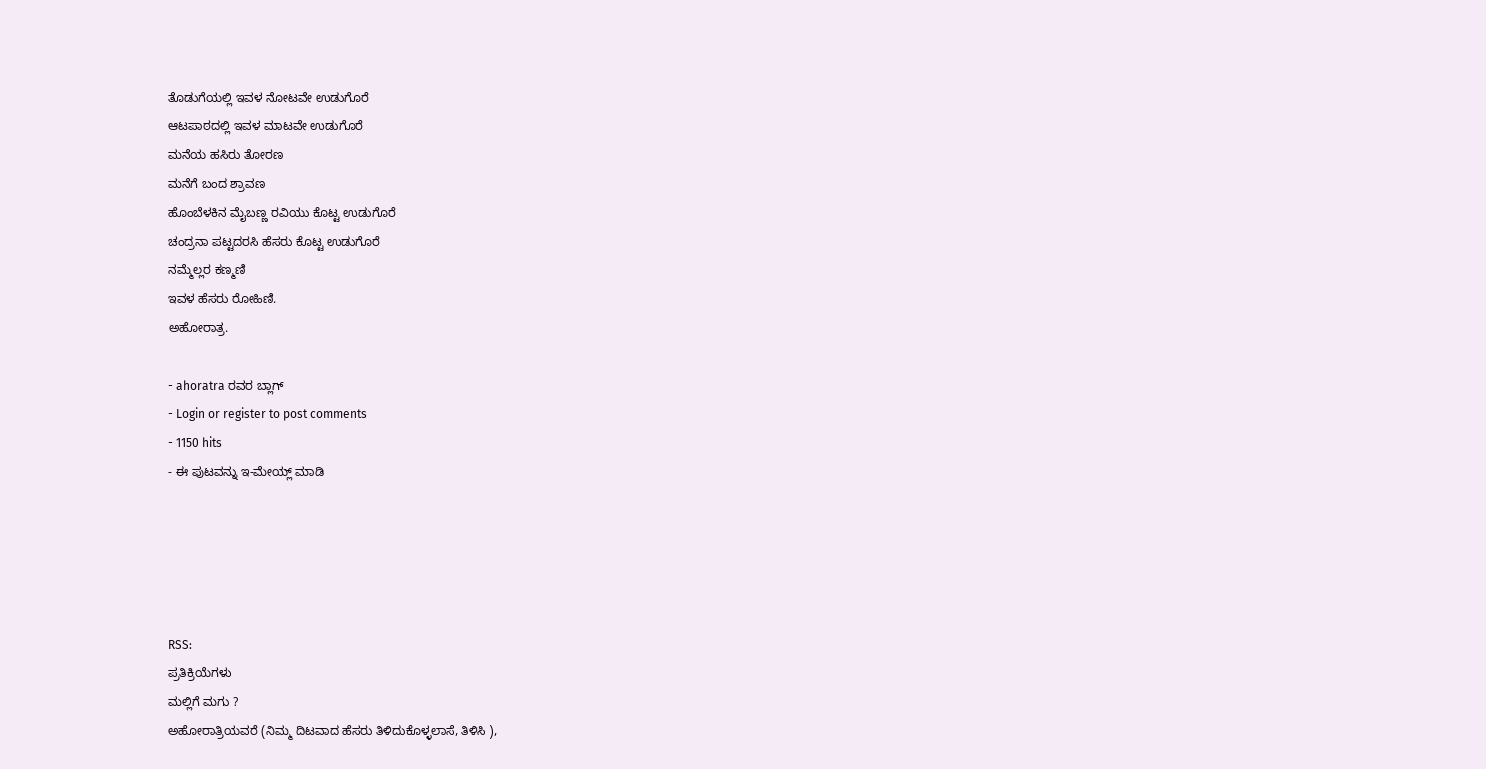ತೊಡುಗೆಯಲ್ಲಿ ಇವಳ ನೋಟವೇ ಉಡುಗೊರೆ
ಆಟಪಾಠದಲ್ಲಿ ಇವಳ ಮಾಟವೇ ಉಡುಗೊರೆ
ಮನೆಯ ಹಸಿರು ತೋರಣ
ಮನೆಗೆ ಬಂದ ಶ್ರಾವಣ
ಹೊಂಬೆಳಕಿನ ಮೈಬಣ್ಣ ರವಿಯು ಕೊಟ್ಟ ಉಡುಗೊರೆ
ಚಂದ್ರನಾ ಪಟ್ಟದರಸಿ ಹೆಸರು ಕೊಟ್ಟ ಉಡುಗೊರೆ
ನಮ್ಮೆಲ್ಲರ ಕಣ್ಮಣಿ
ಇವಳ ಹೆಸರು ರೋಹಿಣಿ.
ಅಹೋರಾತ್ರ.

- ahoratra ರವರ ಬ್ಲಾಗ್
- Login or register to post comments
- 1150 hits
- ಈ ಪುಟವನ್ನು ಇ-ಮೇಯ್ಲ್ ಮಾಡಿ





RSS:
ಪ್ರತಿಕ್ರಿಯೆಗಳು
ಮಲ್ಲಿಗೆ ಮಗು ?
ಅಹೋರಾತ್ರಿಯವರೆ (ನಿಮ್ಮ ದಿಟವಾದ ಹೆಸರು ತಿಳಿದುಕೊಳ್ಳಲಾಸೆ, ತಿಳಿಸಿ ),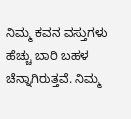ನಿಮ್ಮ ಕವನ ವಸ್ತುಗಳು ಹೆಚ್ಚು ಬಾರಿ ಬಹಳ ಚೆನ್ನಾಗಿರುತ್ತವೆ. ನಿಮ್ಮ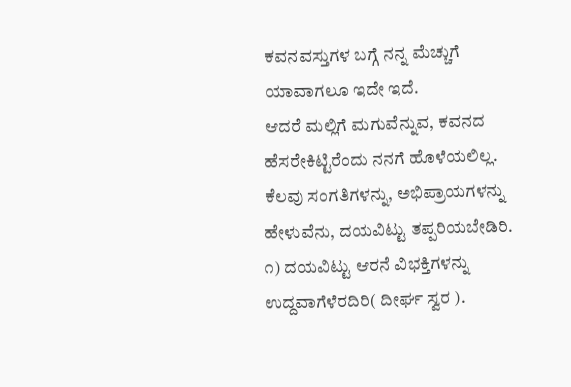ಕವನವಸ್ತುಗಳ ಬಗ್ಗೆ ನನ್ನ ಮೆಚ್ಚುಗೆ ಯಾವಾಗಲೂ ಇದೇ ಇದೆ.
ಆದರೆ ಮಲ್ಲಿಗೆ ಮಗುವೆನ್ನುವ, ಕವನದ ಹೆಸರೇಕಿಟ್ಟಿರೆಂದು ನನಗೆ ಹೊಳೆಯಲಿಲ್ಲ.
ಕೆಲವು ಸಂಗತಿಗಳನ್ನು, ಅಭಿಪ್ರಾಯಗಳನ್ನು ಹೇಳುವೆನು, ದಯವಿಟ್ಟು ತಪ್ಪರಿಯಬೇಡಿರಿ.
೧) ದಯವಿಟ್ಟು ಆರನೆ ವಿಭಕ್ತಿಗಳನ್ನು ಉದ್ದವಾಗೆಳೆರದಿರಿ( ದೀರ್ಘ ಸ್ವರ ).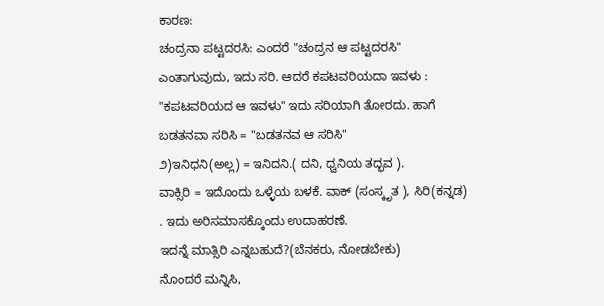ಕಾರಣ:
ಚಂದ್ರನಾ ಪಟ್ಟದರಸಿ: ಎಂದರೆ "ಚಂದ್ರನ ಆ ಪಟ್ಟದರಸಿ" ಎಂತಾಗುವುದು, ಇದು ಸರಿ. ಆದರೆ ಕಪಟವರಿಯದಾ ಇವಳು : "ಕಪಟವರಿಯದ ಆ ಇವಳು" ಇದು ಸರಿಯಾಗಿ ತೋರದು. ಹಾಗೆ
ಬಡತನವಾ ಸರಿಸಿ = "ಬಡತನವ ಆ ಸರಿಸಿ"
೨)ಇನಿಧನಿ(ಅಲ್ಲ) = ಇನಿದನಿ.( ದನಿ, ಧ್ವನಿಯ ತದ್ಭವ ).
ವಾಕ್ಸಿರಿ = ಇದೊಂದು ಒಳ್ಳೆಯ ಬಳಕೆ. ವಾಕ್ (ಸಂಸ್ಕೃತ ), ಸಿರಿ(ಕನ್ನಡ) . ಇದು ಅರಿಸಮಾಸಕ್ಕೊಂದು ಉದಾಹರಣೆ.
ಇದನ್ನೆ ಮಾತ್ಸಿರಿ ಎನ್ನಬಹುದೆ?(ಬೆನಕರು, ನೋಡಬೇಕು)
ನೊಂದರೆ ಮನ್ನಿಸಿ,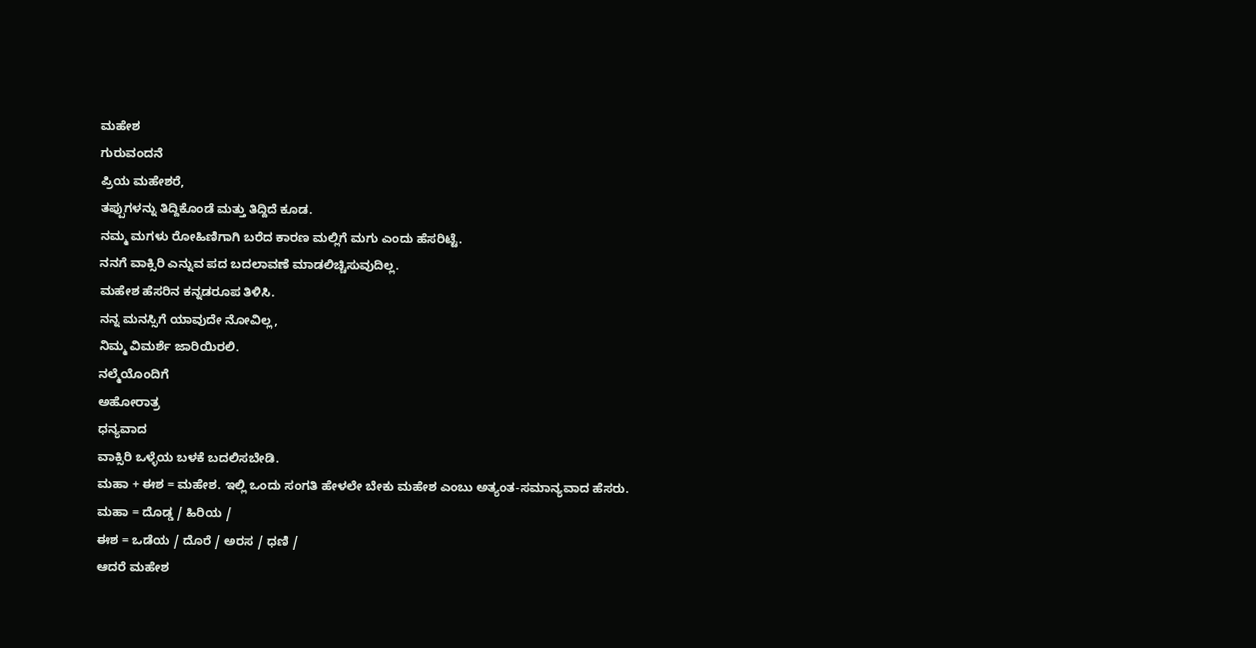ಮಹೇಶ
ಗುರುವಂದನೆ
ಪ್ರಿಯ ಮಹೇಶರೆ,
ತಪ್ಪುಗಳನ್ನು ತಿದ್ದಿಕೊಂಡೆ ಮತ್ತು ತಿದ್ದಿದೆ ಕೂಡ.
ನಮ್ಮ ಮಗಳು ರೋಹಿಣಿಗಾಗಿ ಬರೆದ ಕಾರಣ ಮಲ್ಲಿಗೆ ಮಗು ಎಂದು ಹೆಸರಿಟ್ಟೆ.
ನನಗೆ ವಾಕ್ಸಿರಿ ಎನ್ನುವ ಪದ ಬದಲಾವಣೆ ಮಾಡಲಿಚ್ಚಿಸುವುದಿಲ್ಲ.
ಮಹೇಶ ಹೆಸರಿನ ಕನ್ನಡರೂಪ ತಿಳಿಸಿ.
ನನ್ನ ಮನಸ್ಸಿಗೆ ಯಾವುದೇ ನೋವಿಲ್ಲ,
ನಿಮ್ಮ ವಿಮರ್ಶೆ ಜಾರಿಯಿರಲಿ.
ನಲ್ಮೆಯೊಂದಿಗೆ
ಅಹೋರಾತ್ರ
ಧನ್ಯವಾದ
ವಾಕ್ಸಿರಿ ಒಳ್ಳೆಯ ಬಳಕೆ ಬದಲಿಸಬೇಡಿ.
ಮಹಾ + ಈಶ = ಮಹೇಶ. ಇಲ್ಲಿ ಒಂದು ಸಂಗತಿ ಹೇಳಲೇ ಬೇಕು ಮಹೇಶ ಎಂಬು ಅತ್ಯಂತ-ಸಮಾನ್ಯವಾದ ಹೆಸರು.
ಮಹಾ = ದೊಡ್ಡ / ಹಿರಿಯ /
ಈಶ = ಒಡೆಯ / ದೊರೆ / ಅರಸ / ಧಣಿ /
ಆದರೆ ಮಹೇಶ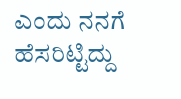ಎಂದು ನನಗೆ ಹೆಸರಿಟ್ಟಿದ್ದು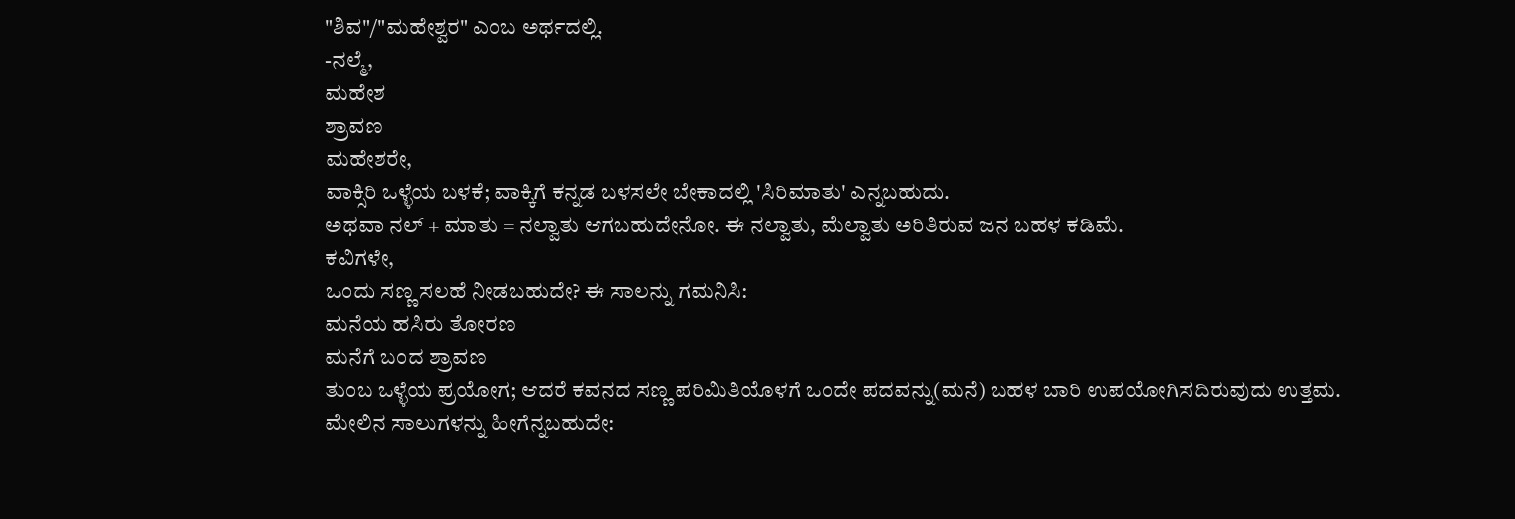"ಶಿವ"/"ಮಹೇಶ್ವರ" ಎಂಬ ಅರ್ಥದಲ್ಲಿ.
-ನಲ್ಮೆ,
ಮಹೇಶ
ಶ್ರಾವಣ
ಮಹೇಶರೇ,
ವಾಕ್ಸಿರಿ ಒಳ್ಳೆಯ ಬಳಕೆ; ವಾಕ್ಕಿಗೆ ಕನ್ನಡ ಬಳಸಲೇ ಬೇಕಾದಲ್ಲಿ 'ಸಿರಿಮಾತು' ಎನ್ನಬಹುದು.
ಅಥವಾ ನಲ್ + ಮಾತು = ನಲ್ವಾತು ಆಗಬಹುದೇನೋ. ಈ ನಲ್ವಾತು, ಮೆಲ್ವಾತು ಅರಿತಿರುವ ಜನ ಬಹಳ ಕಡಿಮೆ.
ಕವಿಗಳೇ,
ಒಂದು ಸಣ್ಣ ಸಲಹೆ ನೀಡಬಹುದೇ? ಈ ಸಾಲನ್ನು ಗಮನಿಸಿ:
ಮನೆಯ ಹಸಿರು ತೋರಣ
ಮನೆಗೆ ಬಂದ ಶ್ರಾವಣ
ತುಂಬ ಒಳ್ಳೆಯ ಪ್ರಯೋಗ; ಆದರೆ ಕವನದ ಸಣ್ಣ ಪರಿಮಿತಿಯೊಳಗೆ ಒಂದೇ ಪದವನ್ನು(ಮನೆ) ಬಹಳ ಬಾರಿ ಉಪಯೋಗಿಸದಿರುವುದು ಉತ್ತಮ.
ಮೇಲಿನ ಸಾಲುಗಳನ್ನು ಹೀಗೆನ್ನಬಹುದೇ: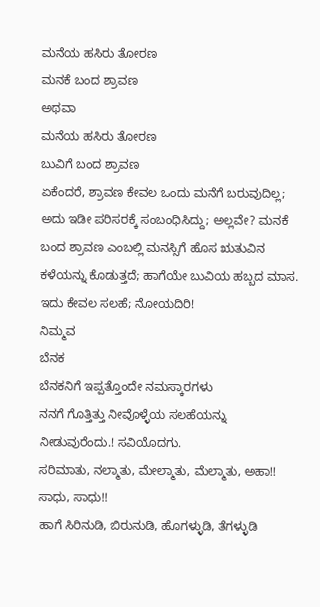ಮನೆಯ ಹಸಿರು ತೋರಣ
ಮನಕೆ ಬಂದ ಶ್ರಾವಣ
ಅಥವಾ
ಮನೆಯ ಹಸಿರು ತೋರಣ
ಬುವಿಗೆ ಬಂದ ಶ್ರಾವಣ
ಏಕೆಂದರೆ, ಶ್ರಾವಣ ಕೇವಲ ಒಂದು ಮನೆಗೆ ಬರುವುದಿಲ್ಲ; ಅದು ಇಡೀ ಪರಿಸರಕ್ಕೆ ಸಂಬಂಧಿಸಿದ್ದು; ಅಲ್ಲವೇ? ಮನಕೆ ಬಂದ ಶ್ರಾವಣ ಎಂಬಲ್ಲಿ ಮನಸ್ಸಿಗೆ ಹೊಸ ಋತುವಿನ ಕಳೆಯನ್ನು ಕೊಡುತ್ತದೆ; ಹಾಗೆಯೇ ಬುವಿಯ ಹಬ್ಬದ ಮಾಸ.
ಇದು ಕೇವಲ ಸಲಹೆ; ನೋಯದಿರಿ!
ನಿಮ್ಮವ
ಬೆನಕ
ಬೆನಕನಿಗೆ ಇಪ್ಪತ್ತೊಂದೇ ನಮಸ್ಕಾರಗಳು
ನನಗೆ ಗೊತ್ತಿತ್ತು ನೀವೊಳ್ಳೆಯ ಸಲಹೆಯನ್ನು ನೀಡುವುರೆಂದು.! ಸವಿಯೊದಗು.
ಸರಿಮಾತು, ನಲ್ಮಾತು, ಮೇಲ್ಮಾತು, ಮೆಲ್ಮಾತು, ಅಹಾ!! ಸಾಧು, ಸಾಧು!!
ಹಾಗೆ ಸಿರಿನುಡಿ, ಬಿರುನುಡಿ, ಹೊಗಳ್ಳುಡಿ, ತೆಗಳ್ಳುಡಿ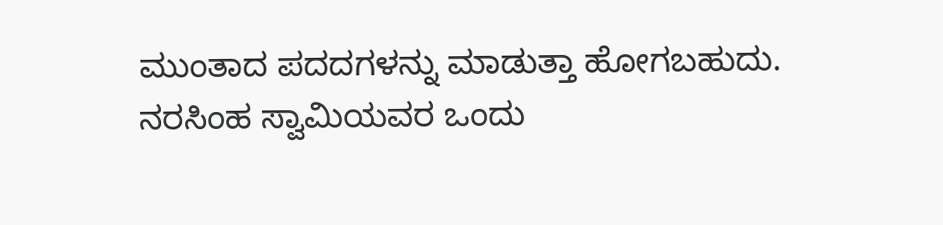ಮುಂತಾದ ಪದದಗಳನ್ನು ಮಾಡುತ್ತಾ ಹೋಗಬಹುದು.
ನರಸಿಂಹ ಸ್ವಾಮಿಯವರ ಒಂದು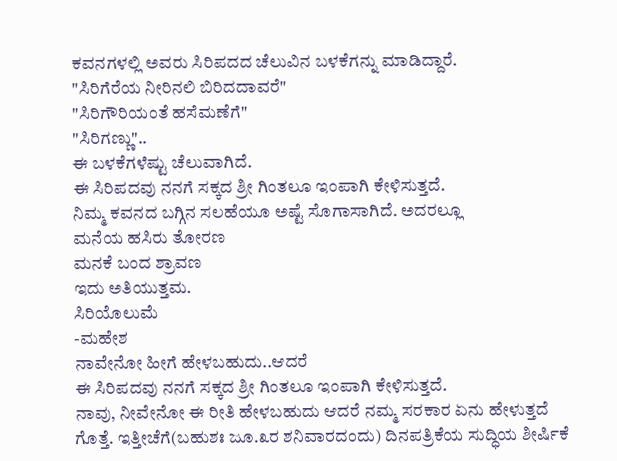ಕವನಗಳಲ್ಲಿ ಅವರು ಸಿರಿಪದದ ಚೆಲುವಿನ ಬಳಕೆಗನ್ನು ಮಾಡಿದ್ದಾರೆ.
"ಸಿರಿಗೆರೆಯ ನೀರಿನಲಿ ಬಿರಿದದಾವರೆ"
"ಸಿರಿಗೌರಿಯಂತೆ ಹಸೆಮಣೆಗೆ"
"ಸಿರಿಗಣ್ಣು"..
ಈ ಬಳಕೆಗಳೆಷ್ಟು ಚೆಲುವಾಗಿದೆ.
ಈ ಸಿರಿಪದವು ನನಗೆ ಸಕ್ಕದ ಶ್ರೀ ಗಿಂತಲೂ ಇಂಪಾಗಿ ಕೇಳಿಸುತ್ತದೆ.
ನಿಮ್ಮ ಕವನದ ಬಗ್ಗಿನ ಸಲಹೆಯೂ ಅಷ್ಟೆ ಸೊಗಾಸಾಗಿದೆ. ಅದರಲ್ಲೂ
ಮನೆಯ ಹಸಿರು ತೋರಣ
ಮನಕೆ ಬಂದ ಶ್ರಾವಣ
ಇದು ಅತಿಯುತ್ತಮ.
ಸಿರಿಯೊಲುಮೆ
-ಮಹೇಶ
ನಾವೇನೋ ಹೀಗೆ ಹೇಳಬಹುದು..ಆದರೆ
ಈ ಸಿರಿಪದವು ನನಗೆ ಸಕ್ಕದ ಶ್ರೀ ಗಿಂತಲೂ ಇಂಪಾಗಿ ಕೇಳಿಸುತ್ತದೆ.
ನಾವು, ನೀವೇನೋ ಈ ರೀತಿ ಹೇಳಬಹುದು ಆದರೆ ನಮ್ಮ ಸರಕಾರ ಏನು ಹೇಳುತ್ತದೆ ಗೊತ್ತೆ. ಇತ್ತೀಚೆಗೆ(ಬಹುಶಃ ಜೂ.೩ರ ಶನಿವಾರದಂದು) ದಿನಪತ್ರಿಕೆಯ ಸುದ್ಧಿಯ ಶೀರ್ಷಿಕೆ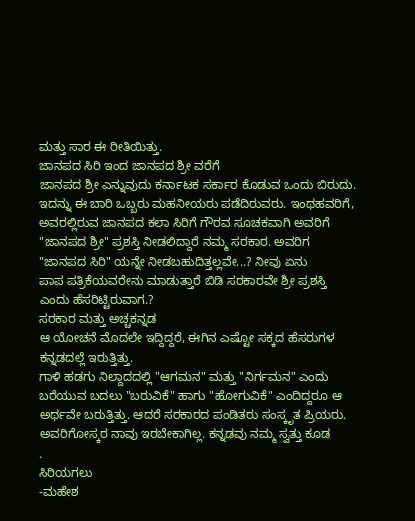ಮತ್ತು ಸಾರ ಈ ರೀತಿಯಿತ್ತು.
ಜಾನಪದ ಸಿರಿ ಇಂದ ಜಾನಪದ ಶ್ರೀ ವರೆಗೆ
ಜಾನಪದ ಶ್ರೀ ಎನ್ನುವುದು ಕರ್ನಾಟಕ ಸರ್ಕಾರ ಕೊಡುವ ಒಂದು ಬಿರುದು. ಇದನ್ನು ಈ ಬಾರಿ ಒಬ್ಬರು ಮಹನೀಯರು ಪಡೆದಿರುವರು. ಇಂಥಹವರಿಗೆ, ಅವರಲ್ಲಿರುವ ಜಾನಪದ ಕಲಾ ಸಿರಿಗೆ ಗೌರವ ಸೂಚಕವಾಗಿ ಅವರಿಗೆ "ಜಾನಪದ ಶ್ರೀ" ಪ್ರಶಸ್ತಿ ನೀಡಲಿದ್ದಾರೆ ನಮ್ಮ ಸರಕಾರ. ಅವರಿಗ "ಜಾನಪದ ಸಿರಿ" ಯನ್ನೇ ನೀಡಬಹುದಿತ್ತಲ್ಲವೇ...? ನೀವು ಏನು
ಪಾಪ ಪತ್ರಿಕೆಯವರೇನು ಮಾಡುತ್ತಾರೆ ಬಿಡಿ ಸರಕಾರವೇ ಶ್ರೀ ಪ್ರಶಸ್ತಿ ಎಂದು ಹೆಸರಿಟ್ಟಿರುವಾಗ.?
ಸರಕಾರ ಮತ್ತು ಅಚ್ಚಕನ್ನಡ
ಆ ಯೋಚನೆ ಮೊದಲೇ ಇದ್ದಿದ್ದರೆ, ಈಗಿನ ಎಷ್ಟೋ ಸಕ್ಕದ ಹೆಸರುಗಳ ಕನ್ನಡದಲ್ಲೆ ಇರುತ್ತಿತ್ತು.
ಗಾಳಿ ಹಡಗು ನಿಲ್ದಾದದಲ್ಲಿ "ಆಗಮನ" ಮತ್ತು "ನಿರ್ಗಮನ" ಎಂದು ಬರೆಯುವ ಬದಲು "ಬರುವಿಕೆ" ಹಾಗು "ಹೋಗುವಿಕೆ" ಎಂದಿದ್ದರೂ ಆ ಅರ್ಥವೇ ಬರುತ್ತಿತ್ತು. ಆದರೆ ಸರಕಾರದ ಪಂಡಿತರು ಸಂಸ್ಕೃತ ಪ್ರಿಯರು.
ಅವರಿಗೋಸ್ಕರ ನಾವು ಇರಬೇಕಾಗಿಲ್ಲ. ಕನ್ನಡವು ನಮ್ಮ ಸ್ವತ್ತು ಕೂಡ
.
ಸಿರಿಯಗಲು
-ಮಹೇಶ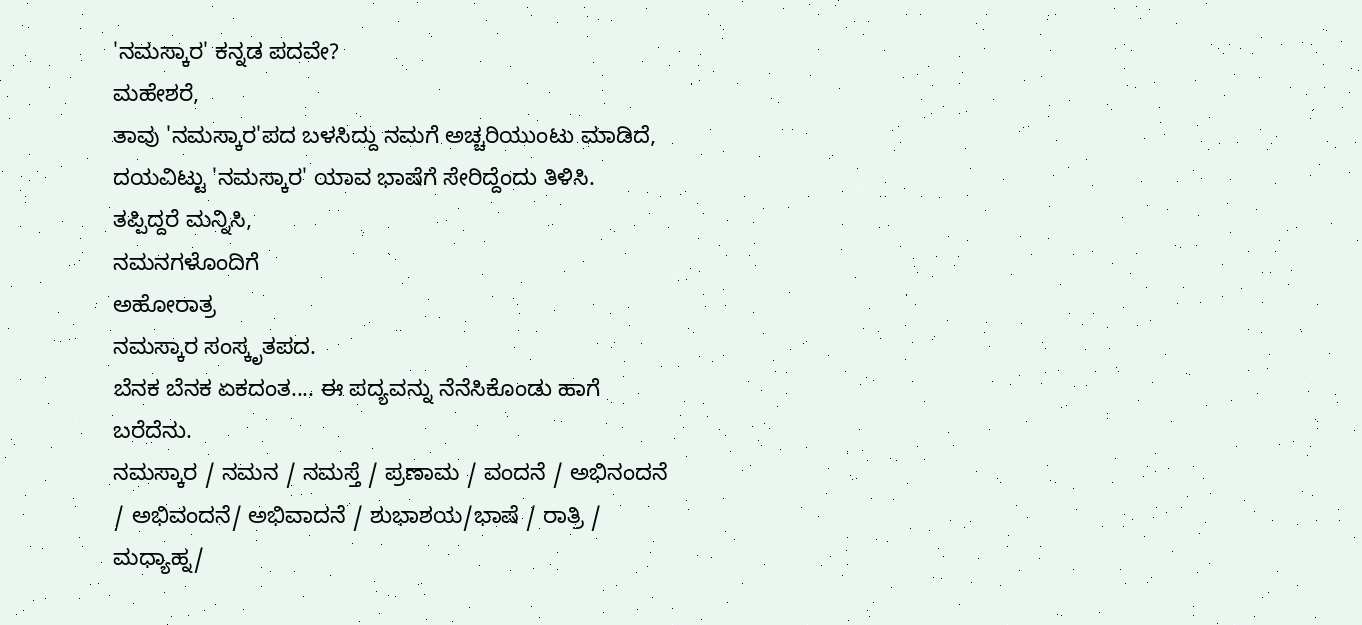'ನಮಸ್ಕಾರ' ಕನ್ನಡ ಪದವೇ?
ಮಹೇಶರೆ,
ತಾವು 'ನಮಸ್ಕಾರ'ಪದ ಬಳಸಿದ್ದು ನಮಗೆ ಅಚ್ಚರಿಯುಂಟು ಮಾಡಿದೆ, ದಯವಿಟ್ಟು 'ನಮಸ್ಕಾರ' ಯಾವ ಭಾಷೆಗೆ ಸೇರಿದ್ದೆಂದು ತಿಳಿಸಿ.
ತಪ್ಪಿದ್ದರೆ ಮನ್ನಿಸಿ,
ನಮನಗಳೊಂದಿಗೆ
ಅಹೋರಾತ್ರ
ನಮಸ್ಕಾರ ಸಂಸ್ಕೃತಪದ.
ಬೆನಕ ಬೆನಕ ಏಕದಂತ.... ಈ ಪದ್ಯವನ್ನು ನೆನೆಸಿಕೊಂಡು ಹಾಗೆ ಬರೆದೆನು.
ನಮಸ್ಕಾರ / ನಮನ / ನಮಸ್ತೆ / ಪ್ರಣಾಮ / ವಂದನೆ / ಅಭಿನಂದನೆ / ಅಭಿವಂದನೆ/ ಅಭಿವಾದನೆ / ಶುಭಾಶಯ/ಭಾಷೆ / ರಾತ್ರಿ / ಮಧ್ಯಾಹ್ನ/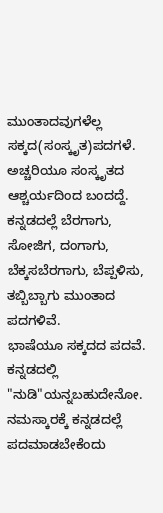ಮುಂತಾದವುಗಳೆಲ್ಲ ಸಕ್ಕದ(ಸಂಸ್ಕೃತ)ಪದಗಳೆ.
ಅಚ್ಚರಿಯೂ ಸಂಸ್ಕೃತದ ಆಶ್ಚರ್ಯದಿಂದ ಬಂದದ್ದೆ. ಕನ್ನಡದಲ್ಲೆ ಬೆರಗಾಗು, ಸೋಜಿಗ, ದಂಗಾಗು, ಬೆಕ್ಕಸಬೆರಗಾಗು, ಬೆಪ್ಪಳಿಸು, ತಬ್ಬಿಬ್ಬಾಗು ಮುಂತಾದ ಪದಗಳಿವೆ.
ಭಾಷೆಯೂ ಸಕ್ಕದದ ಪದವೆ. ಕನ್ನಡದಲ್ಲಿ "ನುಡಿ"ಯನ್ನಬಹುದೇನೋ.
ನಮಸ್ಕಾರಕ್ಕೆ ಕನ್ನಡದಲ್ಲೆ ಪದಮಾಡಬೇಕೆಂದು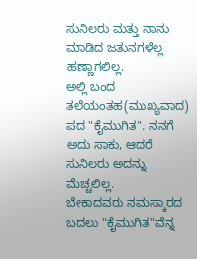ಸುನಿಲರು ಮತ್ತು ನಾನು ಮಾಡಿದ ಜತುನಗಳೆಲ್ಲ ಹಣ್ಣಾಗಲಿಲ್ಲ.
ಅಲ್ಲಿ ಬಂದ ತಲೆಯಂತಹ(ಮುಖ್ಯವಾದ) ಪದ "ಕೈಮುಗಿತ". ನನಗೆ ಅದು ಸಾಕು, ಆದರೆ ಸುನಿಲರು ಅದನ್ನು ಮೆಚ್ಚಲಿಲ್ಲ.
ಬೇಕಾದವರು ನಮಸ್ಕಾರದ ಬದಲು "ಕೈಮುಗಿತ"ವೆನ್ನ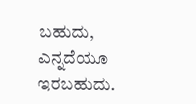ಬಹುದು, ಎನ್ನದೆಯೂ ಇರಬಹುದು.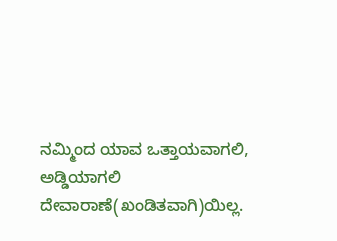ನಮ್ಮಿಂದ ಯಾವ ಒತ್ತಾಯವಾಗಲಿ, ಅಡ್ಡಿಯಾಗಲಿ ದೇವಾರಾಣೆ(ಖಂಡಿತವಾಗಿ)ಯಿಲ್ಲ.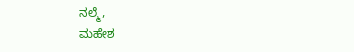ನಲ್ಮೆ,
ಮಹೇಶ